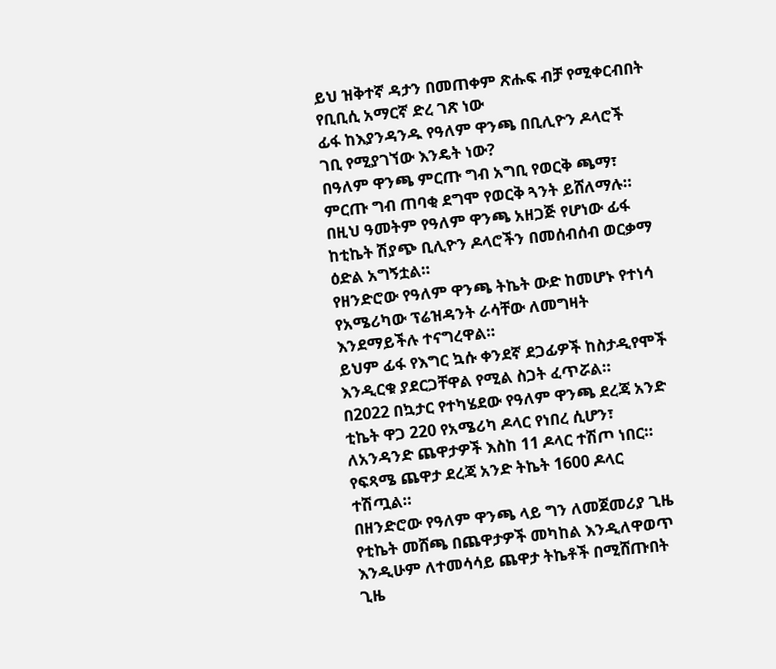ይህ ዝቅተኛ ዳታን በመጠቀም ጽሑፍ ብቻ የሚቀርብበት የቢቢሲ አማርኛ ድረ ገጽ ነው
ፊፋ ከእያንዳንዱ የዓለም ዋንጫ በቢሊዮን ዶላሮች ገቢ የሚያገኘው እንዴት ነው?
በዓለም ዋንጫ ምርጡ ግብ አግቢ የወርቅ ጫማ፣ ምርጡ ግብ ጠባቂ ደግሞ የወርቅ ጓንት ይሸለማሉ። በዚህ ዓመትም የዓለም ዋንጫ አዘጋጅ የሆነው ፊፋ ከቲኬት ሽያጭ ቢሊዮን ዶላሮችን በመሰብሰብ ወርቃማ ዕድል አግኝቷል።
የዘንድሮው የዓለም ዋንጫ ትኬት ውድ ከመሆኑ የተነሳ የአሜሪካው ፕሬዝዳንት ራሳቸው ለመግዛት እንደማይችሉ ተናግረዋል።
ይህም ፊፋ የእግር ኳሱ ቀንደኛ ደጋፊዎች ከስታዲየሞች እንዲርቁ ያደርጋቸዋል የሚል ስጋት ፈጥሯል።
በ2022 በኳታር የተካሄደው የዓለም ዋንጫ ደረጃ አንድ ቲኬት ዋጋ 220 የአሜሪካ ዶላር የነበረ ሲሆን፣ ለአንዳንድ ጨዋታዎች እስከ 11 ዶላር ተሽጦ ነበር።
የፍጻሜ ጨዋታ ደረጃ አንድ ትኬት 1600 ዶላር ተሽጧል።
በዘንድሮው የዓለም ዋንጫ ላይ ግን ለመጀመሪያ ጊዜ የቲኬት መሸጫ በጨዋታዎች መካከል እንዲለዋወጥ እንዲሁም ለተመሳሳይ ጨዋታ ትኬቶች በሚሸጡበት ጊዜ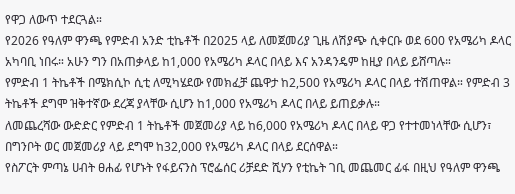የዋጋ ለውጥ ተደርጓል።
የ2026 የዓለም ዋንጫ የምድብ አንድ ቲኬቶች በ2025 ላይ ለመጀመሪያ ጊዜ ለሽያጭ ሲቀርቡ ወደ 600 የአሜሪካ ዶላር አካባቢ ነበሩ። አሁን ግን በአጠቃላይ ከ1,000 የአሜሪካ ዶላር በላይ እና አንዳንዴም ከዚያ በላይ ይሸጣሉ።
የምድብ 1 ትኬቶች በሜክሲኮ ሲቲ ለሚካሄደው የመክፈቻ ጨዋታ ከ2,500 የአሜሪካ ዶላር በላይ ተሽጠዋል። የምድብ 3 ትኬቶች ደግሞ ዝቅተኛው ደረጃ ያላቸው ሲሆን ከ1,000 የአሜሪካ ዶላር በላይ ይጠይቃሉ።
ለመጨረሻው ውድድር የምድብ 1 ትኬቶች መጀመሪያ ላይ ከ6,000 የአሜሪካ ዶላር በላይ ዋጋ የተተመነላቸው ሲሆን፣ በግንቦት ወር መጀመሪያ ላይ ደግሞ ከ32,000 የአሜሪካ ዶላር በላይ ደርሰዋል።
የስፖርት ምጣኔ ሀብት ፀሐፊ የሆኑት የፋይናንስ ፕሮፌሰር ሪቻደድ ሺሃን የቲኬት ገቢ መጨመር ፊፋ በዚህ የዓለም ዋንጫ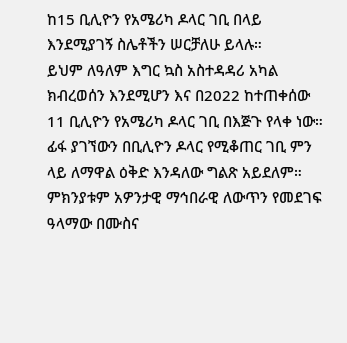ከ15 ቢሊዮን የአሜሪካ ዶላር ገቢ በላይ እንደሚያገኝ ስሌቶችን ሠርቻለሁ ይላሉ።
ይህም ለዓለም እግር ኳስ አስተዳዳሪ አካል ክብረወሰን እንደሚሆን እና በ2022 ከተጠቀሰው 11 ቢሊዮን የአሜሪካ ዶላር ገቢ በእጅጉ የላቀ ነው።
ፊፋ ያገኘውን በቢሊዮን ዶላር የሚቆጠር ገቢ ምን ላይ ለማዋል ዕቅድ እንዳለው ግልጽ አይደለም። ምክንያቱም አዎንታዊ ማኅበራዊ ለውጥን የመደገፍ ዓላማው በሙስና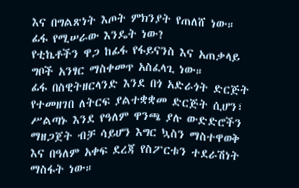እና በግልጽነት እጦት ምክንያት የጠለሸ ነው።
ፊፋ የሚሠራው እንዴት ነው?
የቲኬቶችን ዋጋ ከፊፋ የፋይናንስ እና አጠቃላይ ግቦች አንፃር ማስቀመጥ አስፈላጊ ነው።
ፊፋ በስዊትዘርላንድ እንደ በጎ አድራጎት ድርጅት የተመዘገበ ለትርፍ ያልተቋቋመ ድርጅት ሲሆን፣ ሥልጣኑ እንደ የዓለም ዋንጫ ያሉ ውድድሮችን ማዘጋጀት ብቻ ሳይሆን እግር ኳስን ማስተዋወቅ እና በዓለም አቀፍ ደረጃ የስፖርቱን ተደራሽነት ማስፋት ነው።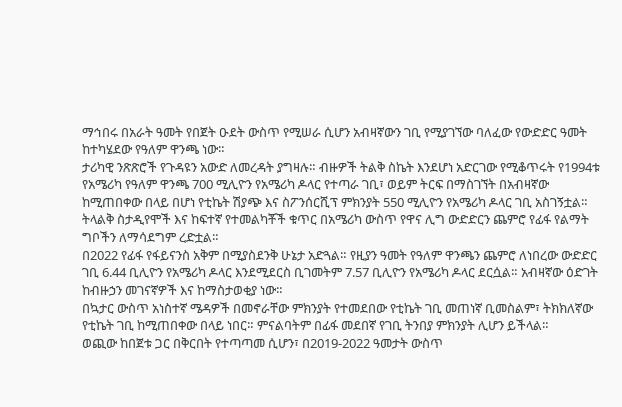ማኅበሩ በአራት ዓመት የበጀት ዑደት ውስጥ የሚሠራ ሲሆን አብዛኛውን ገቢ የሚያገኘው ባለፈው የውድድር ዓመት ከተካሄደው የዓለም ዋንጫ ነው።
ታሪካዊ ንጽጽሮች የጉዳዩን አውድ ለመረዳት ያግዛሉ። ብዙዎች ትልቅ ስኬት እንደሆነ አድርገው የሚቆጥሩት የ1994ቱ የአሜሪካ የዓለም ዋንጫ 700 ሚሊዮን የአሜሪካ ዶላር የተጣራ ገቢ፣ ወይም ትርፍ በማስገኘት በአብዛኛው ከሚጠበቀው በላይ በሆነ የቲኬት ሽያጭ እና ስፖንሰርሺፕ ምክንያት 550 ሚሊዮን የአሜሪካ ዶላር ገቢ አስገኝቷል።
ትላልቅ ስታዲየሞች እና ከፍተኛ የተመልካቾች ቁጥር በአሜሪካ ውስጥ የዋና ሊግ ውድድርን ጨምሮ የፊፋ የልማት ግቦችን ለማሳደግም ረድቷል።
በ2022 የፊፋ የፋይናንስ አቅም በሚያስደንቅ ሁኔታ አድጓል። የዚያን ዓመት የዓለም ዋንጫን ጨምሮ ለነበረው ውድድር ገቢ 6.44 ቢሊዮን የአሜሪካ ዶላር እንደሚደርስ ቢገመትም 7.57 ቢሊዮን የአሜሪካ ዶላር ደርሷል። አብዛኛው ዕድገት ከብዙኃን መገናኛዎች እና ከማስታወቂያ ነው።
በኳታር ውስጥ አነስተኛ ሜዳዎች በመኖራቸው ምክንያት የተመደበው የቲኬት ገቢ መጠነኛ ቢመስልም፣ ትክክለኛው የቲኬት ገቢ ከሚጠበቀው በላይ ነበር። ምናልባትም በፊፋ መደበኛ የገቢ ትንበያ ምክንያት ሊሆን ይችላል።
ወጪው ከበጀቱ ጋር በቅርበት የተጣጣመ ሲሆን፣ በ2019-2022 ዓመታት ውስጥ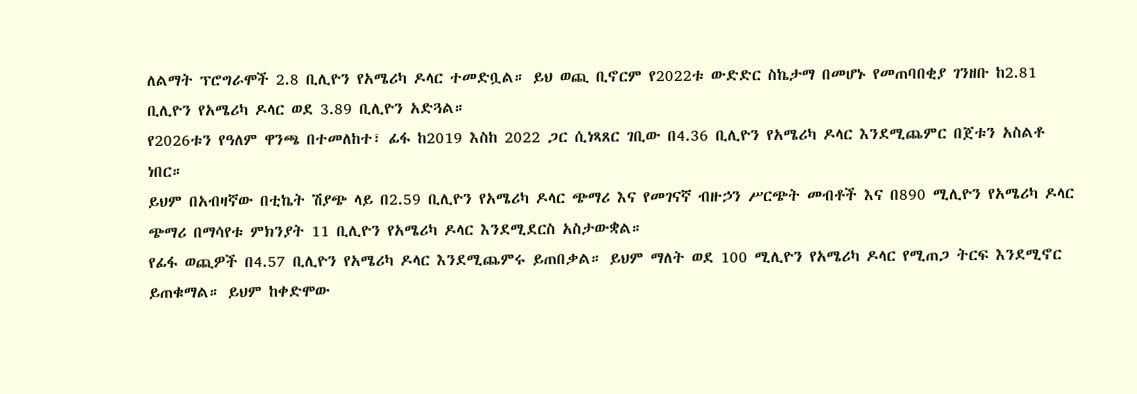ለልማት ፕሮግራሞች 2.8 ቢሊዮን የአሜሪካ ዶላር ተመድቧል። ይህ ወጪ ቢኖርም የ2022ቱ ውድድር ስኬታማ በመሆኑ የመጠባበቂያ ገንዘቡ ከ2.81 ቢሊዮን የአሜሪካ ዶላር ወደ 3.89 ቢሊዮን አድጓል።
የ2026ቱን የዓለም ዋንጫ በተመለከተ፣ ፊፋ ከ2019 እስከ 2022 ጋር ሲነጻጸር ገቢው በ4.36 ቢሊዮን የአሜሪካ ዶላር እንደሚጨምር በጀቱን አስልቶ ነበር።
ይህም በአብዛኛው በቲኬት ሽያጭ ላይ በ2.59 ቢሊዮን የአሜሪካ ዶላር ጭማሪ እና የመገናኛ ብዙኃን ሥርጭት መብቶች እና በ890 ሚሊዮን የአሜሪካ ዶላር ጭማሪ በማሳየቱ ምክንያት 11 ቢሊዮን የአሜሪካ ዶላር እንደሚደርስ አስታውቋል።
የፊፋ ወጪዎች በ4.57 ቢሊዮን የአሜሪካ ዶላር እንደሚጨምሩ ይጠበቃል። ይህም ማለት ወደ 100 ሚሊዮን የአሜሪካ ዶላር የሚጠጋ ትርፍ እንደሚኖር ይጠቁማል። ይህም ከቀድሞው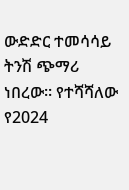ውድድር ተመሳሳይ ትንሽ ጭማሪ ነበረው። የተሻሻለው የ2024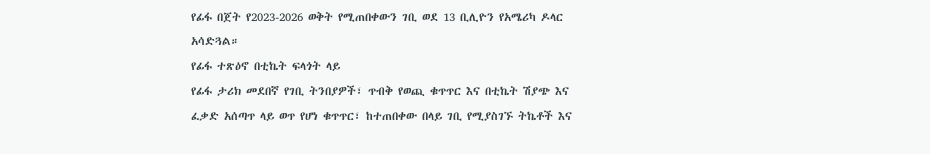የፊፋ በጀት የ2023-2026 ወቅት የሚጠበቀውን ገቢ ወደ 13 ቢሊዮን የአሜሪካ ዶላር አሳድጓል።
የፊፋ ተጽዕኖ በቲኬት ፍላጎት ላይ
የፊፋ ታሪክ መደበኛ የገቢ ትንበያዎች፣ ጥብቅ የወጪ ቁጥጥር እና በቲኬት ሽያጭ እና ፈቃድ አሰጣጥ ላይ ወጥ የሆነ ቁጥጥር፣ ከተጠበቀው በላይ ገቢ የሚያስገኙ ትኬቶች እና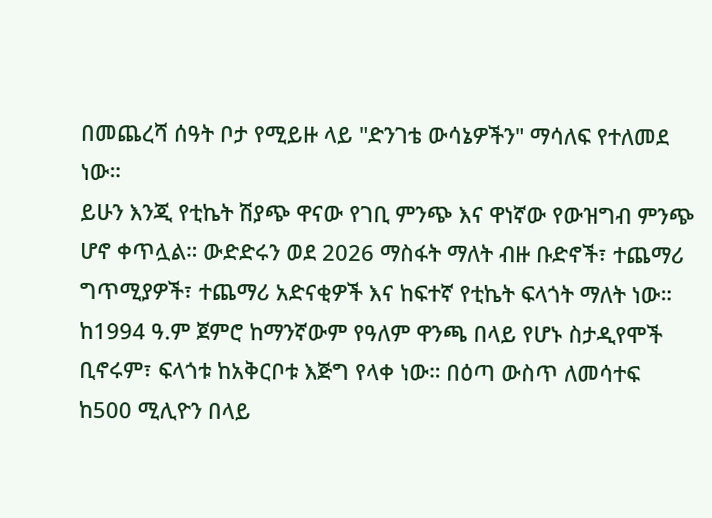በመጨረሻ ሰዓት ቦታ የሚይዙ ላይ "ድንገቴ ውሳኔዎችን" ማሳለፍ የተለመደ ነው።
ይሁን እንጂ የቲኬት ሽያጭ ዋናው የገቢ ምንጭ እና ዋነኛው የውዝግብ ምንጭ ሆኖ ቀጥሏል። ውድድሩን ወደ 2026 ማስፋት ማለት ብዙ ቡድኖች፣ ተጨማሪ ግጥሚያዎች፣ ተጨማሪ አድናቂዎች እና ከፍተኛ የቲኬት ፍላጎት ማለት ነው።
ከ1994 ዓ.ም ጀምሮ ከማንኛውም የዓለም ዋንጫ በላይ የሆኑ ስታዲየሞች ቢኖሩም፣ ፍላጎቱ ከአቅርቦቱ እጅግ የላቀ ነው። በዕጣ ውስጥ ለመሳተፍ ከ500 ሚሊዮን በላይ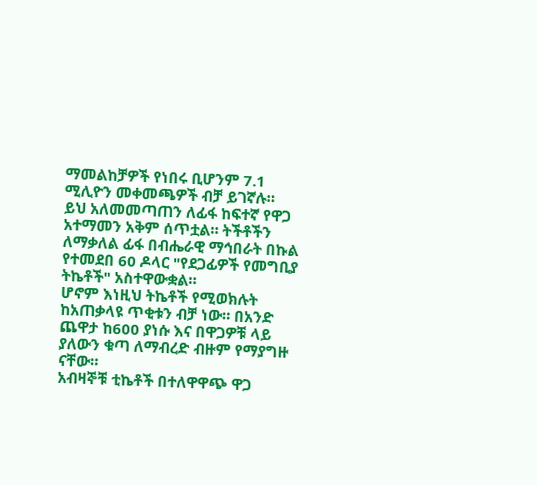ማመልከቻዎች የነበሩ ቢሆንም 7.1 ሚሊዮን መቀመጫዎች ብቻ ይገኛሉ።
ይህ አለመመጣጠን ለፊፋ ከፍተኛ የዋጋ አተማመን አቅም ሰጥቷል። ትችቶችን ለማቃለል ፊፋ በብሔራዊ ማኅበራት በኩል የተመደበ 60 ዶላር "የደጋፊዎች የመግቢያ ትኬቶች" አስተዋውቋል።
ሆኖም እነዚህ ትኬቶች የሚወክሉት ከአጠቃላዩ ጥቂቱን ብቻ ነው። በአንድ ጨዋታ ከ600 ያነሱ እና በዋጋዎቹ ላይ ያለውን ቁጣ ለማብረድ ብዙም የማያግዙ ናቸው።
አብዛኞቹ ቲኬቶች በተለዋዋጭ ዋጋ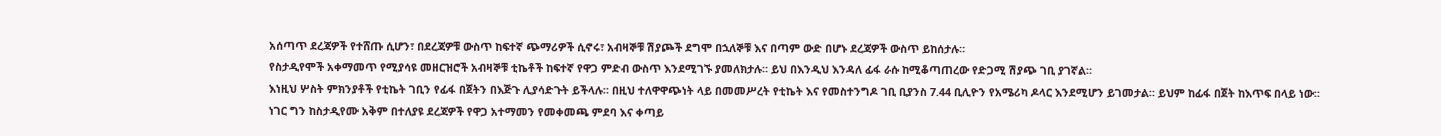አሰጣጥ ደረጃዎች የተሸጡ ሲሆን፣ በደረጃዎቹ ውስጥ ከፍተኛ ጭማሪዎች ሲኖሩ፣ አብዛኞቹ ሽያጮች ደግሞ በኋለኞቹ እና በጣም ውድ በሆኑ ደረጃዎች ውስጥ ይከሰታሉ።
የስታዲየሞች አቀማመጥ የሚያሳዩ መዘርዝሮች አብዛኞቹ ቲኬቶች ከፍተኛ የዋጋ ምድብ ውስጥ እንደሚገኙ ያመለክታሉ። ይህ በእንዲህ እንዳለ ፊፋ ራሱ ከሚቆጣጠረው የድጋሚ ሽያጭ ገቢ ያገኛል።
እነዚህ ሦስት ምክንያቶች የቲኬት ገቢን የፊፋ በጀትን በእጅጉ ሊያሳድጉት ይችላሉ። በዚህ ተለዋዋጭነት ላይ በመመሥረት የቲኬት እና የመስተንግዶ ገቢ ቢያንስ 7.44 ቢሊዮን የአሜሪካ ዶላር እንደሚሆን ይገመታል። ይህም ከፊፋ በጀት ከእጥፍ በላይ ነው። ነገር ግን ከስታዲየሙ አቅም በተለያዩ ደረጃዎች የዋጋ አተማመን የመቀመጫ ምደባ እና ቀጣይ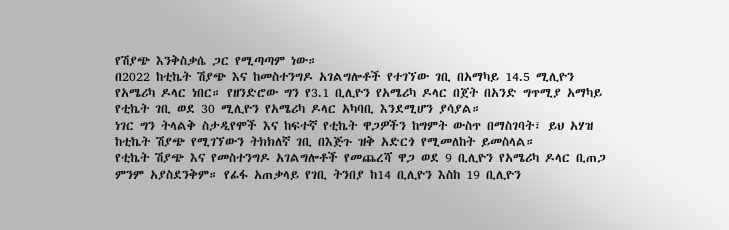የሽያጭ እንቅስቃሴ ጋር የሚጣጣም ነው።
በ2022 ከቲኬት ሽያጭ እና ከመስተንግዶ አገልግሎቶች የተገኘው ገቢ በአማካይ 14.5 ሚሊዮን የአሜሪካ ዶላር ነበር። የዘንድሮው ግን የ3.1 ቢሊዮን የአሜሪካ ዶላር በጀት በአንድ ግጥሚያ አማካይ የቲኬት ገቢ ወደ 30 ሚሊዮን የአሜሪካ ዶላር አካባቢ እንደሚሆን ያሳያል።
ነገር ግን ትላልቅ ስታዲየሞች እና ከፍተኛ የቲኬት ዋጋዎችን ከግምት ውስጥ በማስገባት፣ ይህ አሃዝ ከቲኬት ሽያጭ የሚገኘውን ትክክለኛ ገቢ በእጅጉ ዝቅ አድርጎ የሚመለከት ይመስላል።
የቲኬት ሽያጭ እና የመስተንግዶ አገልግሎቶች የመጨረሻ ዋጋ ወደ 9 ቢሊዮን የአሜሪካ ዶላር ቢጠጋ ምንም አያስደንቅም። የፊፋ አጠቃላይ የገቢ ትንበያ ከ14 ቢሊዮን እስከ 19 ቢሊዮን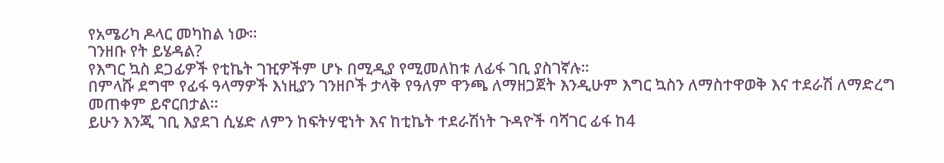የአሜሪካ ዶላር መካከል ነው።
ገንዘቡ የት ይሄዳል?
የእግር ኳስ ደጋፊዎች የቲኬት ገዢዎችም ሆኑ በሚዲያ የሚመለከቱ ለፊፋ ገቢ ያስገኛሉ።
በምላሹ ደግሞ የፊፋ ዓላማዎች እነዚያን ገንዘቦች ታላቅ የዓለም ዋንጫ ለማዘጋጀት እንዲሁም እግር ኳስን ለማስተዋወቅ እና ተደራሽ ለማድረግ መጠቀም ይኖርበታል።
ይሁን እንጂ ገቢ እያደገ ሲሄድ ለምን ከፍትሃዊነት እና ከቲኬት ተደራሽነት ጉዳዮች ባሻገር ፊፋ ከ4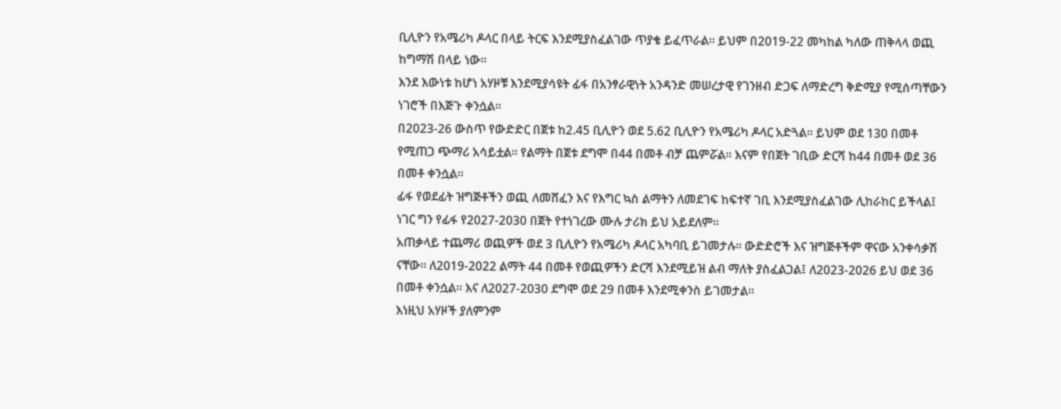ቢሊዮን የአሜሪካ ዶላር በላይ ትርፍ እንደሚያስፈልገው ጥያቄ ይፈጥራል። ይህም በ2019-22 መካከል ካለው ጠቅላላ ወጪ ከግማሽ በላይ ነው።
እንደ እውነቱ ከሆነ አሃዞቹ እንደሚያሳዩት ፊፋ በአንፃራዊነት አንዳንድ መሠረታዊ የገንዘብ ድጋፍ ለማድረግ ቅድሚያ የሚሰጣቸውን ነገሮች በእጅጉ ቀንሷል።
በ2023-26 ውስጥ የውድድር በጀቱ ከ2.45 ቢሊዮን ወደ 5.62 ቢሊዮን የአሜሪካ ዶላር አድጓል። ይህም ወደ 130 በመቶ የሚጠጋ ጭማሪ አሳይቷል። የልማት በጀቱ ደግሞ በ44 በመቶ ብቻ ጨምሯል። እናም የበጀት ገቢው ድርሻ ከ44 በመቶ ወደ 36 በመቶ ቀንሷል።
ፊፋ የወደፊት ዝግጅቶችን ወጪ ለመሸፈን እና የእግር ኳስ ልማትን ለመደገፍ ከፍተኛ ገቢ እንደሚያስፈልገው ሊከራከር ይችላል፤ ነገር ግን የፊፋ የ2027-2030 በጀት የተነገረው ሙሉ ታሪክ ይህ አይደለም።
አጠቃላይ ተጨማሪ ወጪዎች ወደ 3 ቢሊዮን የአሜሪካ ዶላር አካባቢ ይገመታሉ። ውድድሮች እና ዝግጅቶችም ዋናው አንቀሳቃሽ ናቸው። ለ2019-2022 ልማት 44 በመቶ የወጪዎችን ድርሻ እንደሚይዝ ልብ ማለት ያስፈልጋል፤ ለ2023-2026 ይህ ወደ 36 በመቶ ቀንሷል። እና ለ2027-2030 ደግሞ ወደ 29 በመቶ እንደሚቀንስ ይገመታል።
እነዚህ አሃዞች ያለምንም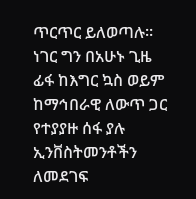ጥርጥር ይለወጣሉ። ነገር ግን በአሁኑ ጊዜ ፊፋ ከእግር ኳስ ወይም ከማኅበራዊ ለውጥ ጋር የተያያዙ ሰፋ ያሉ ኢንቨስትመንቶችን ለመደገፍ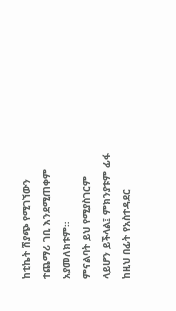ከቲኬት ሽያጭ የሚገኘውን ተጨማሪ ገቢ እንደሚጠቀም አያመለክቱም።
ምናልባት ይህ የሚያስገርም ላይሆን ይችላል፤ ምክንያቱም ፊፋ ከዚህ በፊት የአስተዳደር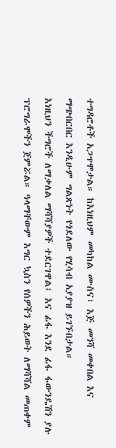ተግዳሮቶች አጋጥሞታል። ከእነዚህም መካከል ሙስና፣ እጅ መንሻ መቀበል እና ማጭበርበር እንዲሁም ግልጽነት የጎደለው የሂሳብ አያያዝ ይገኙበታል።
እነዚህን ችግሮች ለማቃለል ማሻሻያዎች ተደርገዋል፤ እና ፊፋ እንደ ፊፋ ፋውንዴሽን ያሉ ፕሮግራሞችን ጀምሯል። ዓላማቸውም እግር ኳስን የሰዎችን ሕይወት ለማሻሻል መጠቀም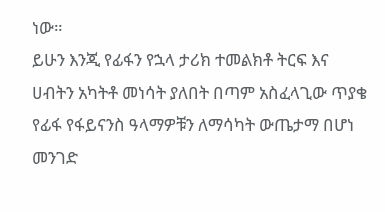ነው።
ይሁን እንጂ የፊፋን የኋላ ታሪክ ተመልክቶ ትርፍ እና ሀብትን አካትቶ መነሳት ያለበት በጣም አስፈላጊው ጥያቄ የፊፋ የፋይናንስ ዓላማዎቹን ለማሳካት ውጤታማ በሆነ መንገድ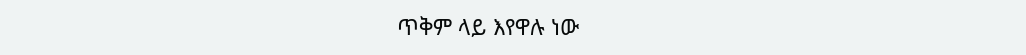ጥቅም ላይ እየዋሉ ነው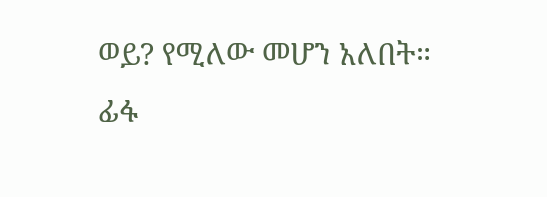ወይ? የሚለው መሆን አለበት።
ፊፋ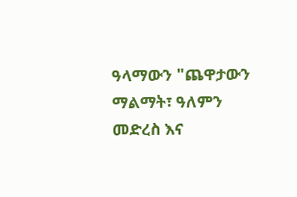ዓላማውን "ጨዋታውን ማልማት፣ ዓለምን መድረስ እና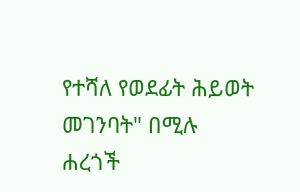የተሻለ የወደፊት ሕይወት መገንባት" በሚሉ ሐረጎች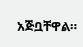አጅቧቸዋል።